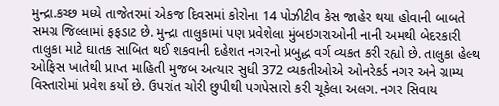મુન્દ્રા.કચ્છ મધ્યે તાજેતરમાં એકજ દિવસમાં કોરોના 14 પોઝીટીવ કેસ જાહેર થયા હોવાની બાબતે સમગ્ર જિલ્લામાં ફફડાટ છે. મુન્દ્રા તાલુકામાં પણ પ્રવેશેલા મુંબઇગરાઓની નાની અમથી બેદરકારી તાલુકા માટે ઘાતક સાબિત થઈ શકવાની દહેશત નગરનો પ્રબુદ્ધ વર્ગ વ્યકત કરી રહ્યો છે. તાલુકા હેલ્થ ઓફિસ ખાતેથી પ્રાપ્ત માહિતી મુજબ અત્યાર સુધી 372 વ્યકતીઓએ ઓનરેકર્ડ નગર અને ગ્રામ્ય વિસ્તારોમાં પ્રવેશ કર્યો છે. ઉપરાંત ચોરી છુપીથી પગપેસારો કરી ચૂકેલા અલગ. નગર સિવાય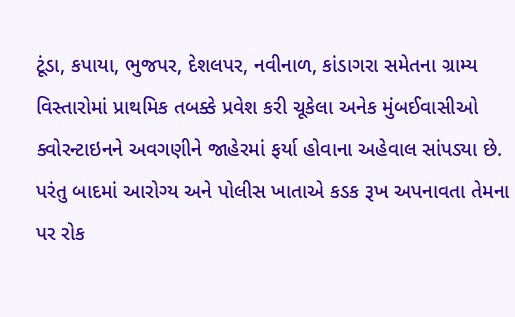ટૂંડા, કપાયા, ભુજપર, દેશલપર, નવીનાળ, કાંડાગરા સમેતના ગ્રામ્ય વિસ્તારોમાં પ્રાથમિક તબક્કે પ્રવેશ કરી ચૂકેલા અનેક મુંબઈવાસીઓ ક્વોરન્ટાઇનને અવગણીને જાહેરમાં ફર્યા હોવાના અહેવાલ સાંપડ્યા છે. પરંતુ બાદમાં આરોગ્ય અને પોલીસ ખાતાએ કડક રૂખ અપનાવતા તેમના પર રોક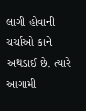લાગી હોવાની ચર્ચાઓ કાને અથડાઈ છે. ત્યારે આગામી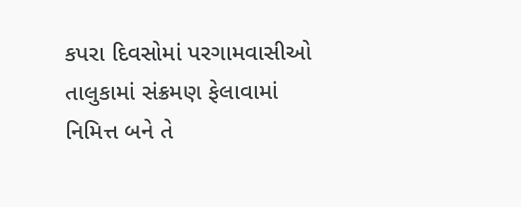કપરા દિવસોમાં પરગામવાસીઓ તાલુકામાં સંક્રમણ ફેલાવામાં નિમિત્ત બને તે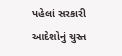પહેલાં સરકારી આદેશોનું ચુસ્ત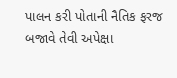પાલન કરી પોતાની નૈતિક ફરજ બજાવે તેવી અપેક્ષા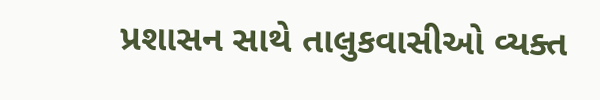પ્રશાસન સાથે તાલુકવાસીઓ વ્યક્ત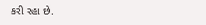કરી રહા છે.